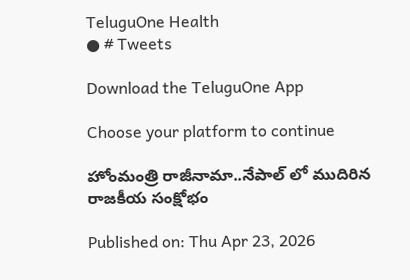TeluguOne Health
● # Tweets

Download the TeluguOne App

Choose your platform to continue

హోంమంత్రి రాజీనామా..నేపాల్ లో ముదిరిన రాజకీయ సంక్షోభం

Published on: Thu Apr 23, 2026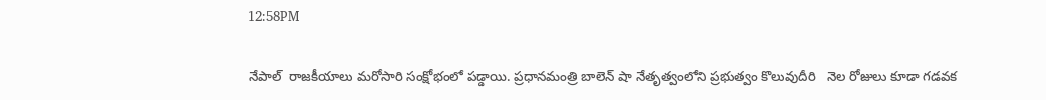12:58PM

నేపాల్‌  రాజకీయాలు మరోసారి సంక్షోభంలో పడ్డాయి. ప్రధానమంత్రి బాలెన్ షా నేతృత్వంలోని ప్రభుత్వం కొలువుదీరి   నెల రోజులు కూడా గడవక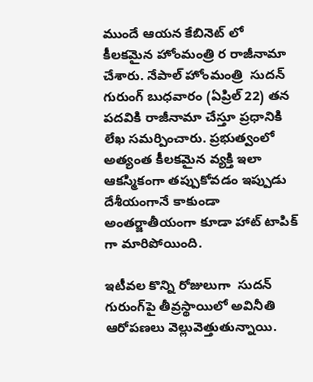ముందే ఆయన కేబినెట్ లో కీలకమైన హోంమంత్రి ర రాజీనామా చేశారు. నేపాల్ హోంమంత్రి  సుదన్ గురుంగ్ బుధవారం (ఏప్రిల్ 22) తన పదవికి రాజీనామా చేస్తూ ప్రధానికి లేఖ సమర్పించారు. ప్రభుత్వంలో అత్యంత కీలకమైన వ్యక్తి ఇలా ఆకస్మికంగా తప్పుకోవడం ఇప్పుడు దేశీయంగానే కాకుండా అంతర్జాతీయంగా కూడా హాట్ టాపిక్ గా మారిపోయింది.

ఇటీవల కొన్ని రోజులుగా  సుదన్ గురుంగ్‌పై తీవ్రస్థాయిలో అవినీతి ఆరోపణలు వెల్లువెత్తుతున్నాయి.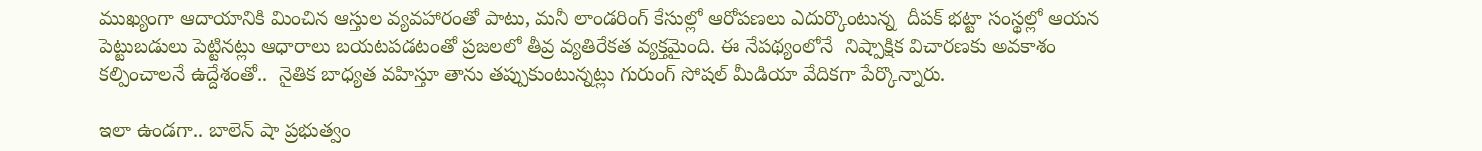ముఖ్యంగా ఆదాయానికి మించిన ఆస్తుల వ్యవహారంతో పాటు, మనీ లాండరింగ్ కేసుల్లో ఆరోపణలు ఎదుర్కొంటున్న  దీపక్ భట్టా సంస్థల్లో ఆయన పెట్టుబడులు పెట్టినట్లు ఆధారాలు బయటపడటంతో ప్రజలలో తీవ్ర వ్యతిరేకత వ్యక్తమైంది. ఈ నేపథ్యంలోనే  నిష్పాక్షిక విచారణకు అవకాశం కల్పించాలనే ఉద్దేశంతో..  నైతిక బాధ్యత వహిస్తూ తాను తప్పుకుంటున్నట్లు గురుంగ్ సోషల్ మీడియా వేదికగా పేర్కొన్నారు.

ఇలా ఉండగా.. బాలెన్ షా ప్రభుత్వం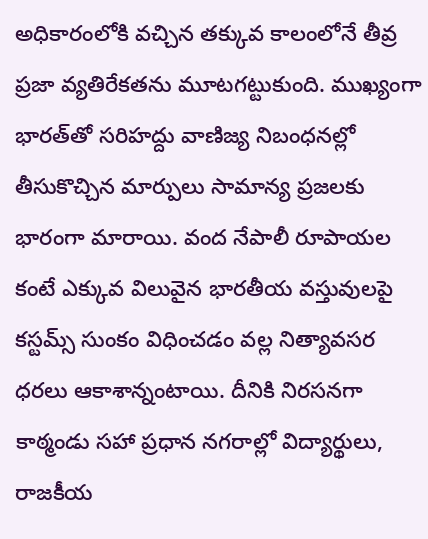అధికారంలోకి వచ్చిన తక్కువ కాలంలోనే తీవ్ర ప్రజా వ్యతిరేకతను మూటగట్టుకుంది. ముఖ్యంగా భారత్‌తో సరిహద్దు వాణిజ్య నిబంధనల్లో తీసుకొచ్చిన మార్పులు సామాన్య ప్రజలకు భారంగా మారాయి. వంద నేపాలీ రూపాయల కంటే ఎక్కువ విలువైన భారతీయ వస్తువులపై కస్టమ్స్ సుంకం విధించడం వల్ల నిత్యావసర ధరలు ఆకాశాన్నంటాయి. దీనికి నిరసనగా కాఠ్మండు సహా ప్రధాన నగరాల్లో విద్యార్థులు, రాజకీయ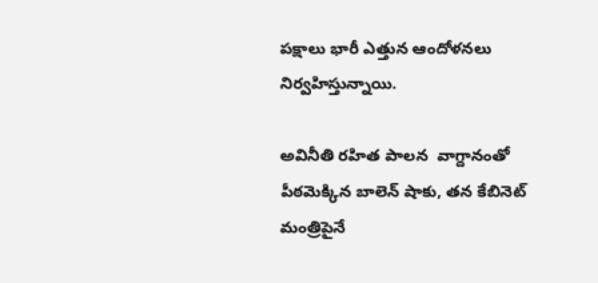పక్షాలు భారీ ఎత్తున ఆందోళనలు నిర్వహిస్తున్నాయి.

అవినీతి రహిత పాలన  వాగ్దానంతో   పీఠమెక్కిన బాలెన్ షాకు, తన కేబినెట్ మంత్రిపైనే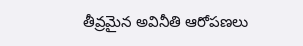తీవ్రమైన అవినీతి ఆరోపణలు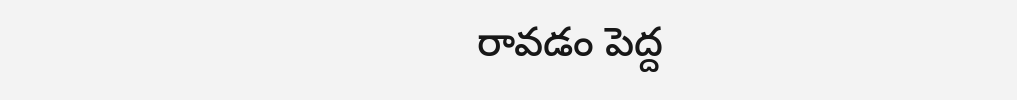రావడం పెద్ద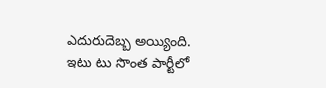ఎదురుదెబ్బ అయ్యింది.  ఇటు టు సొంత పార్టీలో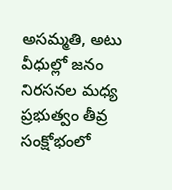అసమ్మతి, అటు వీధుల్లో జనం నిరసనల మధ్య ప్రభుత్వం తీవ్ర సంక్షోభంలో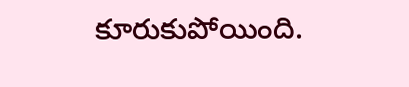కూరుకుపోయింది.